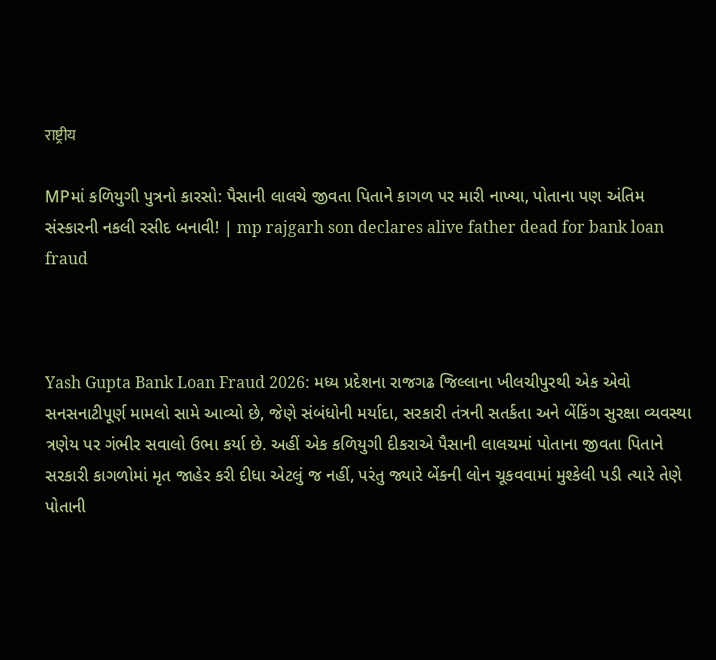राष्ट्रीय

MPમાં કળિયુગી પુત્રનો કારસો: પૈસાની લાલચે જીવતા પિતાને કાગળ પર મારી નાખ્યા, પોતાના પણ અંતિમ સંસ્કારની નકલી રસીદ બનાવી! | mp rajgarh son declares alive father dead for bank loan fraud



Yash Gupta Bank Loan Fraud 2026: મધ્ય પ્રદેશના રાજગઢ જિલ્લાના ખીલચીપુરથી એક એવો સનસનાટીપૂર્ણ મામલો સામે આવ્યો છે, જેણે સંબંધોની મર્યાદા, સરકારી તંત્રની સતર્કતા અને બેંકિંગ સુરક્ષા વ્યવસ્થા ત્રણેય પર ગંભીર સવાલો ઉભા કર્યા છે. અહીં એક કળિયુગી દીકરાએ પૈસાની લાલચમાં પોતાના જીવતા પિતાને સરકારી કાગળોમાં મૃત જાહેર કરી દીધા એટલું જ નહીં, પરંતુ જ્યારે બેંકની લોન ચૂકવવામાં મુશ્કેલી પડી ત્યારે તેણે પોતાની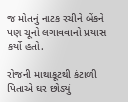જ મોતનું નાટક રચીને બેંકને પણ ચૂનો લગાવવાનો પ્રયાસ કર્યો હતો.

રોજની માથાકૂટથી કંટાળી પિતાએ ઘર છોડ્યું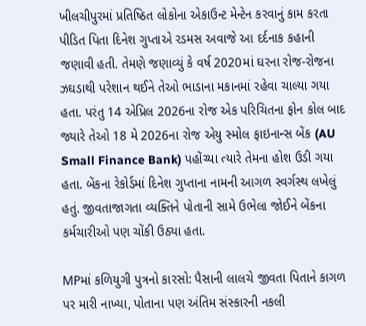ખીલચીપુરમાં પ્રતિષ્ઠિત લોકોના એકાઉન્ટ મેન્ટેન કરવાનું કામ કરતા પીડિત પિતા દિનેશ ગુપ્તાએ રડમસ અવાજે આ દર્દનાક કહાની જણાવી હતી. તેમણે જણાવ્યું કે વર્ષ 2020માં ઘરના રોજ-રોજના ઝઘડાથી પરેશાન થઈને તેઓ ભાડાના મકાનમાં રહેવા ચાલ્યા ગયા હતા. પરંતુ 14 એપ્રિલ 2026ના રોજ એક પરિચિતના ફોન કોલ બાદ જ્યારે તેઓ 18 મે 2026ના રોજ એયુ સ્મોલ ફાઇનાન્સ બેંક (AU Small Finance Bank) પહોંચ્યા ત્યારે તેમના હોશ ઉડી ગયા હતા. બેંકના રેકોર્ડમાં દિનેશ ગુપ્તાના નામની આગળ સ્વર્ગસ્થ લખેલું હતું. જીવતાજાગતા વ્યક્તિને પોતાની સામે ઉભેલા જોઈને બેંકના કર્મચારીઓ પણ ચોંકી ઉઠ્યા હતા.

MPમાં કળિયુગી પુત્રનો કારસો: પૈસાની લાલચે જીવતા પિતાને કાગળ પર મારી નાખ્યા, પોતાના પણ અંતિમ સંસ્કારની નકલી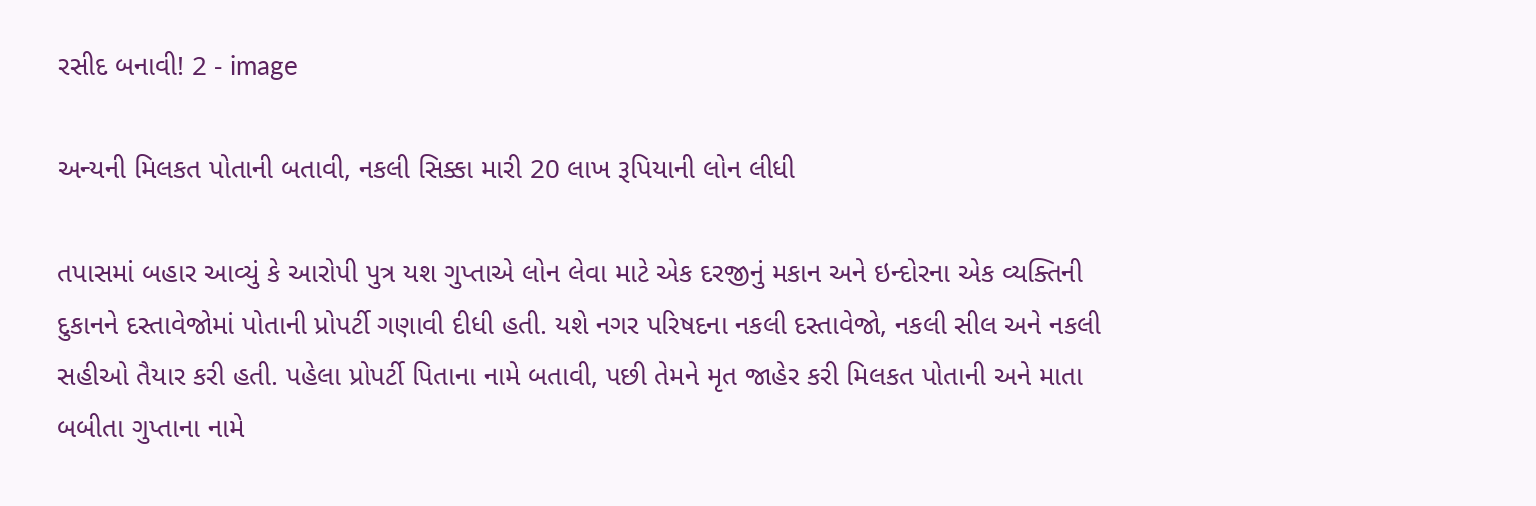રસીદ બનાવી! 2 - image

અન્યની મિલકત પોતાની બતાવી, નકલી સિક્કા મારી 20 લાખ રૂપિયાની લોન લીધી

તપાસમાં બહાર આવ્યું કે આરોપી પુત્ર યશ ગુપ્તાએ લોન લેવા માટે એક દરજીનું મકાન અને ઇન્દોરના એક વ્યક્તિની દુકાનને દસ્તાવેજોમાં પોતાની પ્રોપર્ટી ગણાવી દીધી હતી. યશે નગર પરિષદના નકલી દસ્તાવેજો, નકલી સીલ અને નકલી સહીઓ તૈયાર કરી હતી. પહેલા પ્રોપર્ટી પિતાના નામે બતાવી, પછી તેમને મૃત જાહેર કરી મિલકત પોતાની અને માતા બબીતા ગુપ્તાના નામે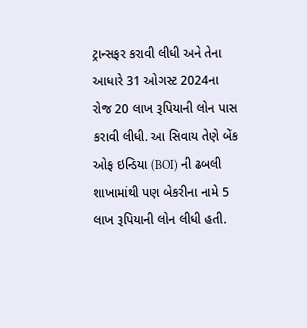ટ્રાન્સફર કરાવી લીધી અને તેના આધારે 31 ઓગસ્ટ 2024ના રોજ 20 લાખ રૂપિયાની લોન પાસ કરાવી લીધી. આ સિવાય તેણે બેંક ઓફ ઇન્ડિયા (BOI) ની ઢબલી શાખામાંથી પણ બેકરીના નામે 5 લાખ રૂપિયાની લોન લીધી હતી.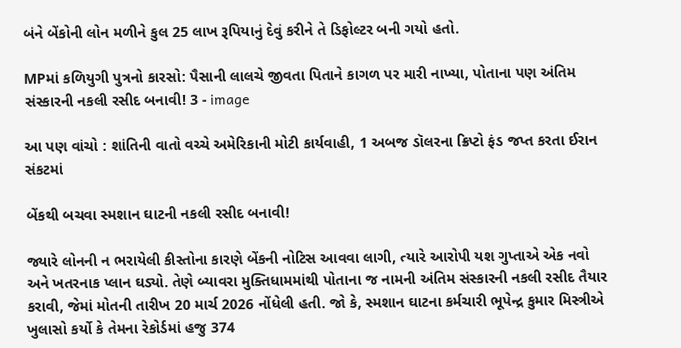બંને બેંકોની લોન મળીને કુલ 25 લાખ રૂપિયાનું દેવું કરીને તે ડિફોલ્ટર બની ગયો હતો.

MPમાં કળિયુગી પુત્રનો કારસો: પૈસાની લાલચે જીવતા પિતાને કાગળ પર મારી નાખ્યા, પોતાના પણ અંતિમ સંસ્કારની નકલી રસીદ બનાવી! 3 - image

આ પણ વાંચો : શાંતિની વાતો વચ્ચે અમેરિકાની મોટી કાર્યવાહી, 1 અબજ ડૉલરના ક્રિપ્ટો ફંડ જપ્ત કરતા ઈરાન સંકટમાં

બેંકથી બચવા સ્મશાન ઘાટની નકલી રસીદ બનાવી!

જ્યારે લોનની ન ભરાયેલી કીસ્તોના કારણે બેંકની નોટિસ આવવા લાગી, ત્યારે આરોપી યશ ગુપ્તાએ એક નવો અને ખતરનાક પ્લાન ઘડ્યો. તેણે બ્યાવરા મુક્તિધામમાંથી પોતાના જ નામની અંતિમ સંસ્કારની નકલી રસીદ તૈયાર કરાવી, જેમાં મોતની તારીખ 20 માર્ચ 2026 નોંધેલી હતી. જો કે, સ્મશાન ઘાટના કર્મચારી ભૂપેન્દ્ર કુમાર મિસ્ત્રીએ ખુલાસો કર્યો કે તેમના રેકોર્ડમાં હજુ 374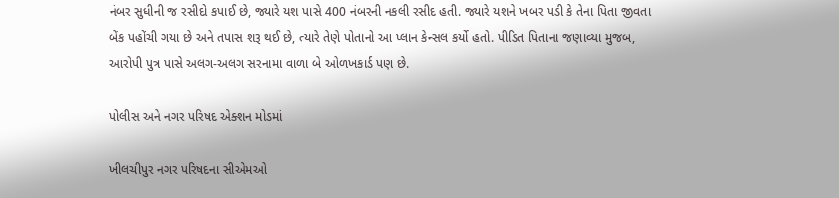નંબર સુધીની જ રસીદો કપાઈ છે, જ્યારે યશ પાસે 400 નંબરની નકલી રસીદ હતી. જ્યારે યશને ખબર પડી કે તેના પિતા જીવતા બેંક પહોંચી ગયા છે અને તપાસ શરૂ થઈ છે, ત્યારે તેણે પોતાનો આ પ્લાન કેન્સલ કર્યો હતો. પીડિત પિતાના જણાવ્યા મુજબ, આરોપી પુત્ર પાસે અલગ-અલગ સરનામા વાળા બે ઓળખકાર્ડ પણ છે.

પોલીસ અને નગર પરિષદ એક્શન મોડમાં

ખીલચીપુર નગર પરિષદના સીએમઓ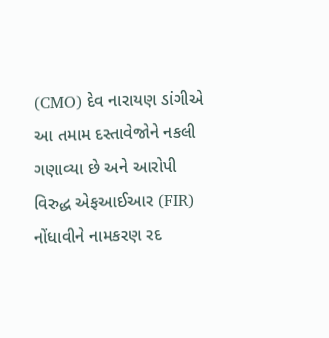(CMO) દેવ નારાયણ ડાંગીએ આ તમામ દસ્તાવેજોને નકલી ગણાવ્યા છે અને આરોપી વિરુદ્ધ એફઆઈઆર (FIR) નોંધાવીને નામકરણ રદ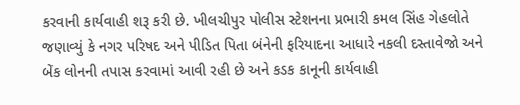કરવાની કાર્યવાહી શરૂ કરી છે. ખીલચીપુર પોલીસ સ્ટેશનના પ્રભારી કમલ સિંહ ગેહલોતે જણાવ્યું કે નગર પરિષદ અને પીડિત પિતા બંનેની ફરિયાદના આધારે નકલી દસ્તાવેજો અને બેંક લોનની તપાસ કરવામાં આવી રહી છે અને કડક કાનૂની કાર્યવાહી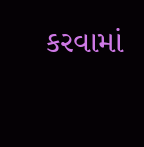કરવામાં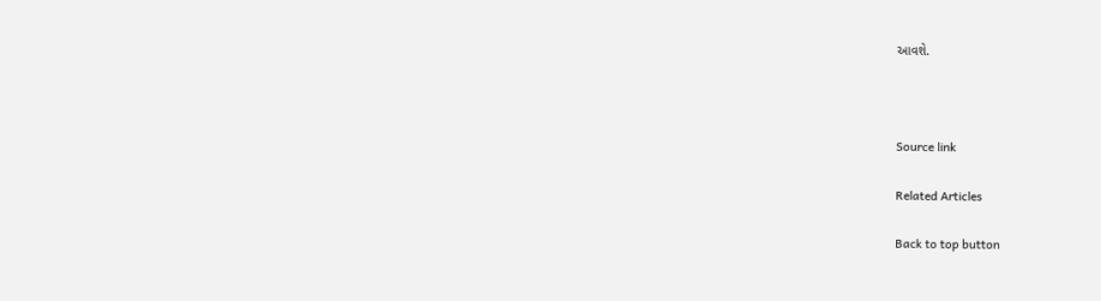આવશે.



Source link

Related Articles

Back to top button